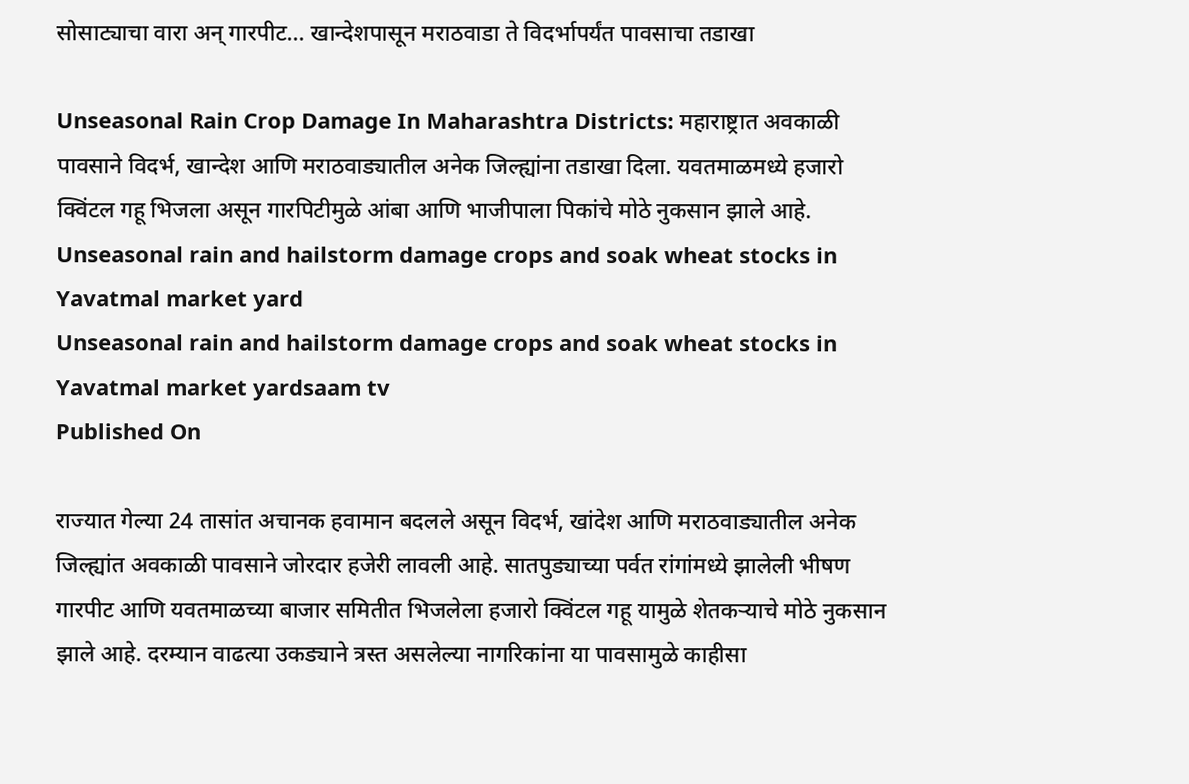सोसाट्याचा वारा अन् गारपीट... खान्देशपासून मराठवाडा ते विदर्भापर्यंत पावसाचा तडाखा

Unseasonal Rain Crop Damage In Maharashtra Districts: महाराष्ट्रात अवकाळी पावसाने विदर्भ, खान्देश आणि मराठवाड्यातील अनेक जिल्ह्यांना तडाखा दिला. यवतमाळमध्ये हजारो क्विंटल गहू भिजला असून गारपिटीमुळे आंबा आणि भाजीपाला पिकांचे मोठे नुकसान झाले आहे.
Unseasonal rain and hailstorm damage crops and soak wheat stocks in Yavatmal market yard
Unseasonal rain and hailstorm damage crops and soak wheat stocks in Yavatmal market yardsaam tv
Published On

राज्यात गेल्या 24 तासांत अचानक हवामान बदलले असून विदर्भ, खांदेश आणि मराठवाड्यातील अनेक जिल्ह्यांत अवकाळी पावसाने जोरदार हजेरी लावली आहे. सातपुड्याच्या पर्वत रांगांमध्ये झालेली भीषण गारपीट आणि यवतमाळच्या बाजार समितीत भिजलेला हजारो क्विंटल गहू यामुळे शेतकऱ्याचे मोठे नुकसान झाले आहे. दरम्यान वाढत्या उकड्याने त्रस्त असलेल्या नागरिकांना या पावसामुळे काहीसा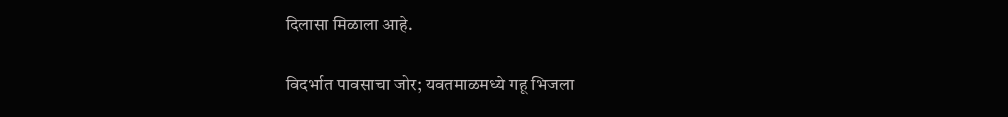दिलासा मिळाला आहे.

विदर्भात पावसाचा जोर; यवतमाळमध्ये गहू भिजला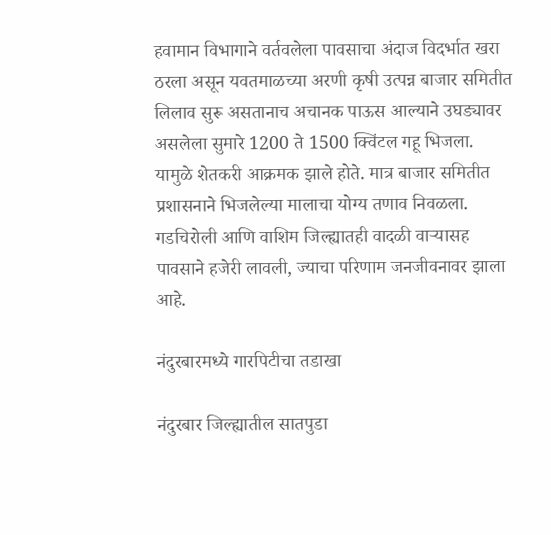हवामान विभागाने वर्तवलेला पावसाचा अंदाज विदर्भात खरा ठरला असून यवतमाळच्या अरणी कृषी उत्पन्न बाजार समितीत लिलाव सुरू असतानाच अचानक पाऊस आल्याने उघड्यावर असलेला सुमारे 1200 ते 1500 क्विंटल गहू भिजला. यामुळे शेतकरी आक्रमक झाले होते. मात्र बाजार समितीत प्रशासनाने भिजलेल्या मालाचा योग्य तणाव निवळला. गडचिरोली आणि वाशिम जिल्ह्यातही वादळी वाऱ्यासह पावसाने हजेरी लावली, ज्याचा परिणाम जनजीवनावर झाला आहे.

नंदुरबारमध्ये गारपिटीचा तडाखा

नंदुरबार जिल्ह्यातील सातपुडा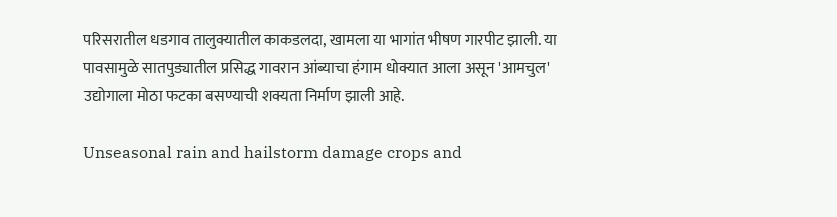परिसरातील धडगाव तालुक्यातील काकडलदा, खामला या भागांत भीषण गारपीट झाली. या पावसामुळे सातपुड्यातील प्रसिद्ध गावरान आंब्याचा हंगाम धोक्यात आला असून 'आमचुल' उद्योगाला मोठा फटका बसण्याची शक्यता निर्माण झाली आहे.

Unseasonal rain and hailstorm damage crops and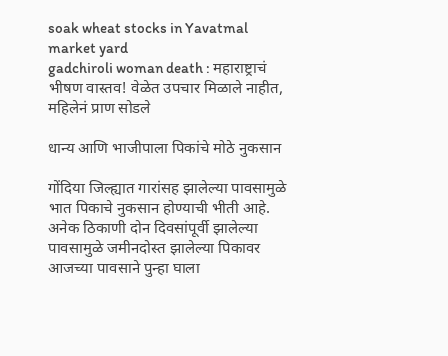soak wheat stocks in Yavatmal market yard
gadchiroli woman death : महाराष्ट्राचं भीषण वास्तव! वेळेत उपचार मिळाले नाहीत, महिलेनं प्राण सोडले

धान्य आणि भाजीपाला पिकांचे मोठे नुकसान

गोंदिया जिल्ह्यात गारांसह झालेल्या पावसामुळे भात पिकाचे नुकसान होण्याची भीती आहे. अनेक ठिकाणी दोन दिवसांपूर्वी झालेल्या पावसामुळे जमीनदोस्त झालेल्या पिकावर आजच्या पावसाने पुन्हा घाला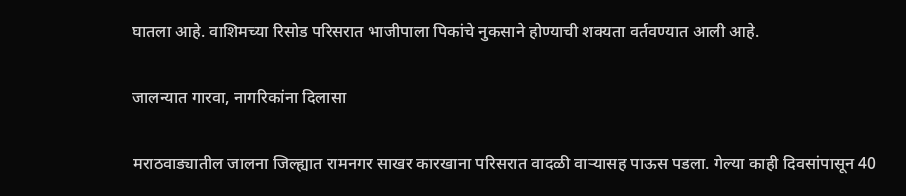घातला आहे. वाशिमच्या रिसोड परिसरात भाजीपाला पिकांचे नुकसाने होण्याची शक्यता वर्तवण्यात आली आहे.

जालन्यात गारवा, नागरिकांना दिलासा

मराठवाड्यातील जालना जिल्ह्यात रामनगर साखर कारखाना परिसरात वादळी वाऱ्यासह पाऊस पडला. गेल्या काही दिवसांपासून 40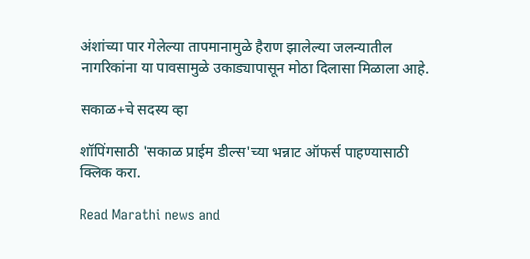अंशांच्या पार गेलेल्या तापमानामुळे हैराण झालेल्या जलन्यातील नागरिकांना या पावसामुळे उकाड्यापासून मोठा दिलासा मिळाला आहे.

सकाळ+चे सदस्य व्हा

शॉपिंगसाठी 'सकाळ प्राईम डील्स'च्या भन्नाट ऑफर्स पाहण्यासाठी क्लिक करा.

Read Marathi news and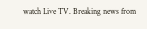watch Live TV. Breaking news from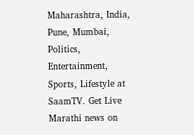Maharashtra, India, Pune, Mumbai, Politics, Entertainment, Sports, Lifestyle at SaamTV. Get Live Marathi news on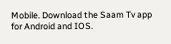Mobile. Download the Saam Tv app for Android and IOS.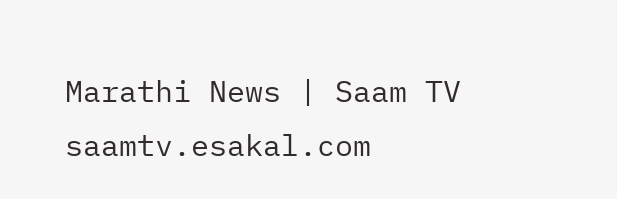Marathi News | Saam TV
saamtv.esakal.com